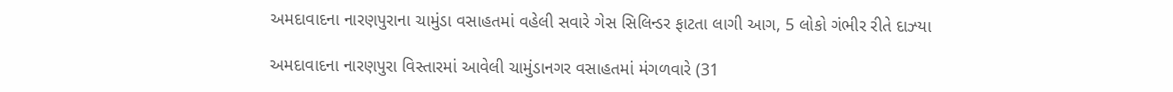અમદાવાદના નારણપુરાના ચામુંડા વસાહતમાં વહેલી સવારે ગેસ સિલિન્ડર ફાટતા લાગી આગ, 5 લોકો ગંભીર રીતે દાઝ્યા

અમદાવાદના નારણપુરા વિસ્તારમાં આવેલી ચામુંડાનગર વસાહતમાં મંગળવારે (31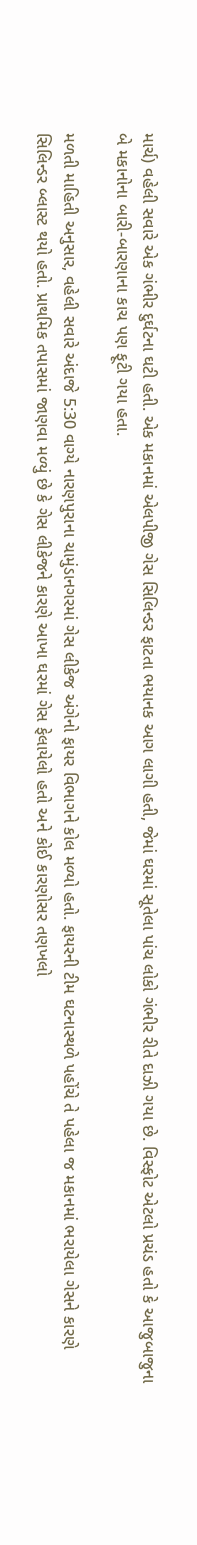માર્ચ) વહેલી સવારે એક ગંભીર દુર્ઘટના ઘટી હતી. એક મકાનમાં એલપીજી ગેસ સિલિન્ડર ફાટતા ભયાનક આગ લાગી હતી, જેમાં ઘરમાં સૂતેલા પાંચ લોકો ગંભીર રીતે દાઝી ગયા છે. વિસ્ફોટ એટલો પ્રચંડ હતો કે આજુબાજુના બે મકાનોના બારી-બારણાના કાચ પણ ફૂટી ગયા હતા.

મળતી માહિતી અનુસાર, વહેલી સવારે અંદાજે 5:30 વાગ્યે નારણપુરાના ચામુંડાનગરમાં ગેસ લીકેજ અંગેનો ફાયર વિભાગને કોલ મળ્યો હતો. ફાયરની ટીમ ઘટનાસ્થળે પહોંચે તે પહેલા જ મકાનમાં ભરાયેલા ગેસને કારણે સિલિન્ડર બ્લાસ્ટ થયો હતો. પ્રાથમિક તપાસમાં જાણવા મળ્યું છે કે ગેસ લીકેજને કારણે આખા ઘરમાં ગેસ ફેલાયેલો હતો અને કોઈ કારણોસર તણખલો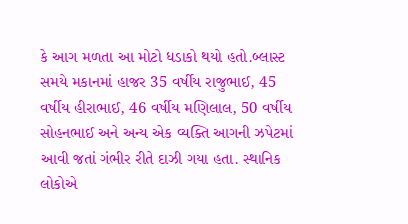કે આગ મળતા આ મોટો ધડાકો થયો હતો.બ્લાસ્ટ સમયે મકાનમાં હાજર 35 વર્ષીય રાજુભાઈ, 45 વર્ષીય હીરાભાઈ, 46 વર્ષીય મણિલાલ, 50 વર્ષીય સોહનભાઈ અને અન્ય એક વ્યક્તિ આગની ઝપેટમાં આવી જતાં ગંભીર રીતે દાઝી ગયા હતા. સ્થાનિક લોકોએ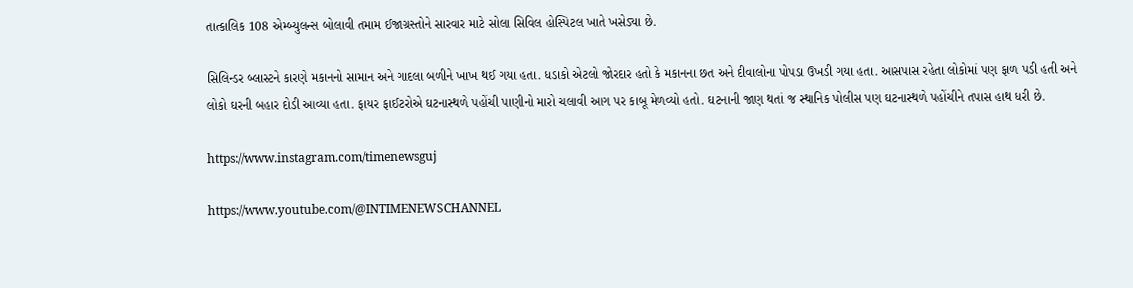તાત્કાલિક 108 એમ્બ્યુલન્સ બોલાવી તમામ ઈજાગ્રસ્તોને સારવાર માટે સોલા સિવિલ હોસ્પિટલ ખાતે ખસેડ્યા છે.

સિલિન્ડર બ્લાસ્ટને કારણે મકાનનો સામાન અને ગાદલા બળીને ખાખ થઈ ગયા હતા. ધડાકો એટલો જોરદાર હતો કે મકાનના છત અને દીવાલોના પોપડા ઉખડી ગયા હતા. આસપાસ રહેતા લોકોમાં પણ ફાળ પડી હતી અને લોકો ઘરની બહાર દોડી આવ્યા હતા. ફાયર ફાઈટરોએ ઘટનાસ્થળે પહોંચી પાણીનો મારો ચલાવી આગ પર કાબૂ મેળવ્યો હતો. ઘટનાની જાણ થતાં જ સ્થાનિક પોલીસ પણ ઘટનાસ્થળે પહોંચીને તપાસ હાથ ધરી છે.

https://www.instagram.com/timenewsguj

https://www.youtube.com/@INTIMENEWSCHANNEL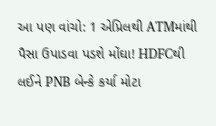આ પણ વાંચો: 1 એપ્રિલથી ATMમાંથી પૈસા ઉપાડવા પડશે મોંઘા! HDFCથી લઈને PNB બેન્કે કર્યા મોટા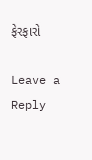ફેરફારો

Leave a Reply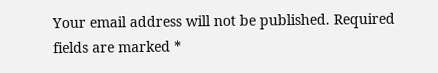Your email address will not be published. Required fields are marked *